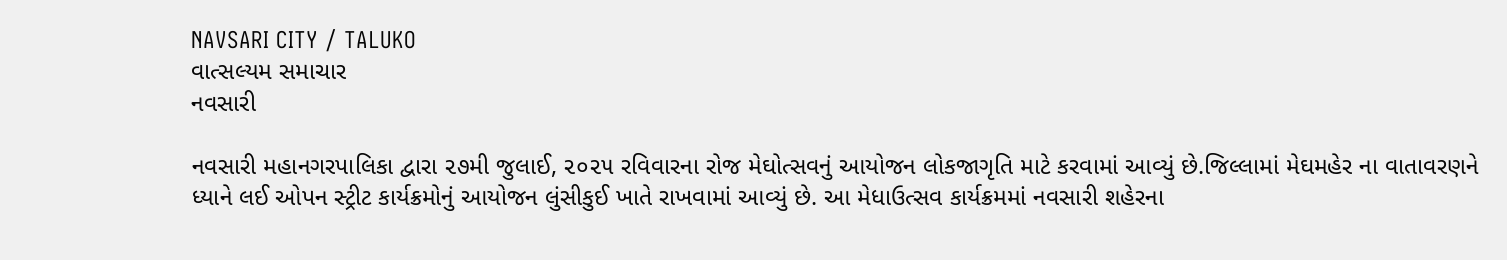NAVSARI CITY / TALUKO
વાત્સલ્યમ સમાચાર
નવસારી

નવસારી મહાનગરપાલિકા દ્વારા ૨૭મી જુલાઈ, ૨૦૨૫ રવિવારના રોજ મેઘોત્સવનું આયોજન લોકજાગૃતિ માટે કરવામાં આવ્યું છે.જિલ્લામાં મેઘમહેર ના વાતાવરણને ધ્યાને લઈ ઓપન સ્ટ્રીટ કાર્યક્રમોનું આયોજન લુંસીકુઈ ખાતે રાખવામાં આવ્યું છે. આ મેધાઉત્સવ કાર્યક્રમમાં નવસારી શહેરના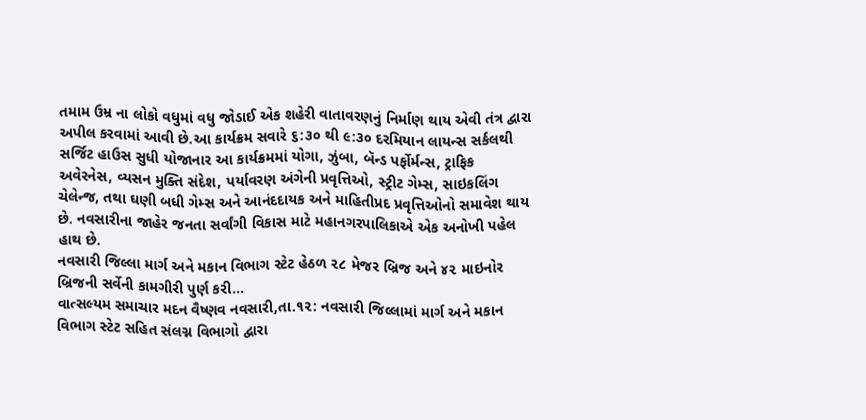તમામ ઉમ્ર ના લોકો વધુમાં વધુ જોડાઈ એક શહેરી વાતાવરણનું નિર્માણ થાય એવી તંત્ર દ્વારા અપીલ કરવામાં આવી છે.આ કાર્યક્રમ સવારે ૬:૩૦ થી ૯:૩૦ દરમિયાન લાયન્સ સર્કલથી સર્જિટ હાઉસ સુધી યોજાનાર આ કાર્યક્રમમાં યોગા, ઝુંબા, બૅન્ડ પર્ફોર્મન્સ, ટ્રાફિક અવેરનેસ, વ્યસન મુક્તિ સંદેશ, પર્યાવરણ અંગેની પ્રવૃત્તિઓ, સ્ટ્રીટ ગેમ્સ, સાઇકલિંગ ચેલેન્જ, તથા ઘણી બધી ગેમ્સ અને આનંદદાયક અને માહિતીપ્રદ પ્રવૃત્તિઓનો સમાવેશ થાય છે. નવસારીના જાહેર જનતા સર્વાંગી વિકાસ માટે મહાનગરપાલિકાએ એક અનોખી પહેલ હાથ છે.
નવસારી જિલ્લા માર્ગ અને મકાન વિભાગ સ્ટેટ હેઠળ ૨૮ મેજર બ્રિજ અને ૪૨ માઇનોર બ્રિજની સર્વેની કામગીરી પુર્ણ કરી…
વાત્સલ્યમ સમાચાર મદન વૈષ્ણવ નવસારી,તા.૧૨: નવસારી જિલ્લામાં માર્ગ અને મકાન વિભાગ સ્ટેટ સહિત સંલગ્ન વિભાગો દ્વારા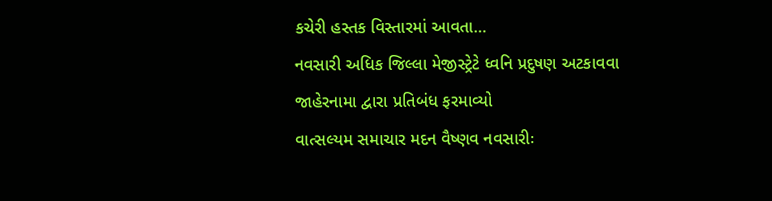કચેરી હસ્તક વિસ્તારમાં આવતા…
નવસારી અધિક જિલ્લા મેજીસ્ટ્રેટે ધ્વનિ પ્રદુષણ અટકાવવા જાહેરનામા દ્વારા પ્રતિબંધ ફરમાવ્યો
વાત્સલ્યમ સમાચાર મદન વૈષ્ણવ નવસારીઃ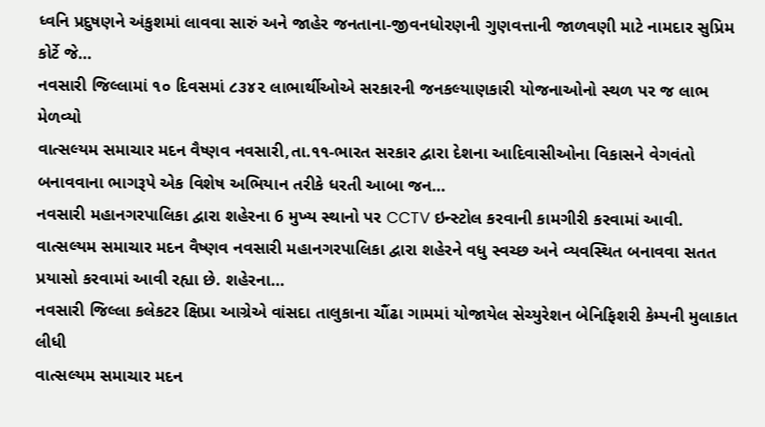ધ્વનિ પ્રદુષણને અંકુશમાં લાવવા સારું અને જાહેર જનતાના-જીવનધોરણની ગુણવત્તાની જાળવણી માટે નામદાર સુપ્રિમ કોર્ટે જે…
નવસારી જિલ્લામાં ૧૦ દિવસમાં ૮૩૪૨ લાભાર્થીઓએ સરકારની જનકલ્યાણકારી યોજનાઓનો સ્થળ પર જ લાભ મેળવ્યો
વાત્સલ્યમ સમાચાર મદન વૈષ્ણવ નવસારી,તા.૧૧-ભારત સરકાર દ્વારા દેશના આદિવાસીઓના વિકાસને વેગવંતો બનાવવાના ભાગરૂપે એક વિશેષ અભિયાન તરીકે ધરતી આબા જન…
નવસારી મહાનગરપાલિકા દ્વારા શહેરના 6 મુખ્ય સ્થાનો પર CCTV ઇન્સ્ટોલ કરવાની કામગીરી કરવામાં આવી.
વાત્સલ્યમ સમાચાર મદન વૈષ્ણવ નવસારી મહાનગરપાલિકા દ્વારા શહેરને વધુ સ્વચ્છ અને વ્યવસ્થિત બનાવવા સતત પ્રયાસો કરવામાં આવી રહ્યા છે. શહેરના…
નવસારી જિલ્લા કલેકટર ક્ષિપ્રા આગ્રેએ વાંસદા તાલુકાના ચૌંઢા ગામમાં યોજાયેલ સેચ્યુરેશન બેનિફિશરી કેમ્પની મુલાકાત લીધી
વાત્સલ્યમ સમાચાર મદન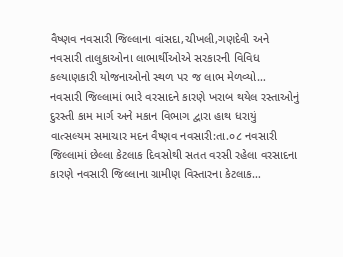વૈષ્ણવ નવસારી જિલ્લાના વાંસદા,ચીખલી,ગણદેવી અને નવસારી તાલુકાઓના લાભાર્થીઓએ સરકારની વિવિધ કલ્યાણકારી યોજનાઓનો સ્થળ પર જ લાભ મેળવ્યો…
નવસારી જિલ્લામાં ભારે વરસાદને કારણે ખરાબ થયેલ રસ્તાઓનું દુરસ્તી કામ માર્ગ અને મકાન વિભાગ દ્વારા હાથ ધરાયું
વાત્સલ્યમ સમાચાર મદન વૈષ્ણવ નવસારી:તા.૦૮ નવસારી જિલ્લામાં છેલ્લા કેટલાક દિવસોથી સતત વરસી રહેલા વરસાદના કારણે નવસારી જિલ્લાના ગ્રામીણ વિસ્તારના કેટલાક…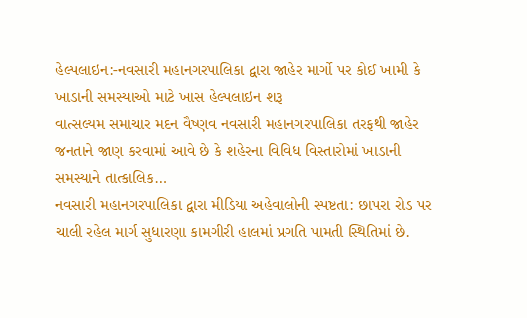હેલ્પલાઇન:-નવસારી મહાનગરપાલિકા દ્વારા જાહેર માર્ગો પર કોઈ ખામી કે ખાડાની સમસ્યાઓ માટે ખાસ હેલ્પલાઇન શરૂ
વાત્સલ્યમ સમાચાર મદન વૈષ્ણવ નવસારી મહાનગરપાલિકા તરફથી જાહેર જનતાને જાણ કરવામાં આવે છે કે શહેરના વિવિધ વિસ્તારોમાં ખાડાની સમસ્યાને તાત્કાલિક…
નવસારી મહાનગરપાલિકા દ્વારા મીડિયા અહેવાલોની સ્પષ્ટતા: છાપરા રોડ પર ચાલી રહેલ માર્ગ સુધારણા કામગીરી હાલમાં પ્રગતિ પામતી સ્થિતિમાં છે.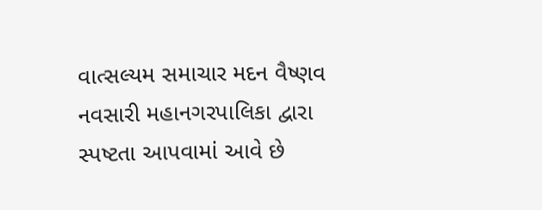વાત્સલ્યમ સમાચાર મદન વૈષ્ણવ નવસારી મહાનગરપાલિકા દ્વારા સ્પષ્ટતા આપવામાં આવે છે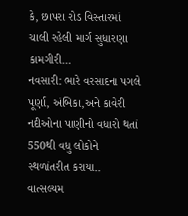કે, છાપરા રોડ વિસ્તારમાં ચાલી રહેલી માર્ગ સુધારણા કામગીરી…
નવસારી: ભારે વરસાદના પગલે પૂર્ણા, અંબિકા,અને કાવેરી નદીઓના પાણીનો વધારો થતાં 550થી વધુ લોકોને સ્થળાંતરીત કરાયા..
વાત્સલ્યમ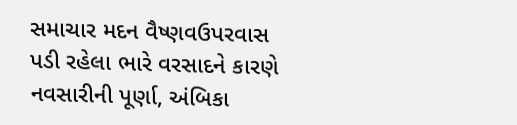સમાચાર મદન વૈષ્ણવઉપરવાસ પડી રહેલા ભારે વરસાદને કારણે નવસારીની પૂર્ણા, અંબિકા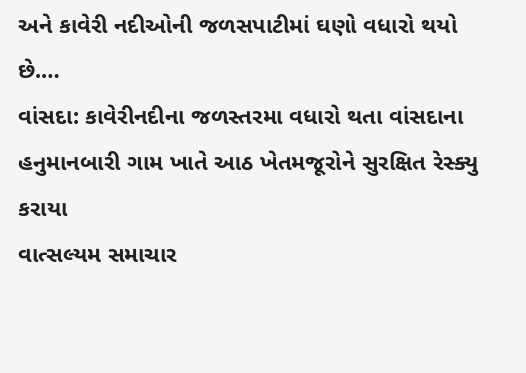અને કાવેરી નદીઓની જળસપાટીમાં ઘણો વધારો થયો છે.…
વાંસદા: કાવેરીનદીના જળસ્તરમા વધારો થતા વાંસદાના હનુમાનબારી ગામ ખાતે આઠ ખેતમજૂરોને સુરક્ષિત રેસ્ક્યુ કરાયા
વાત્સલ્યમ સમાચાર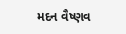મદન વૈષ્ણવ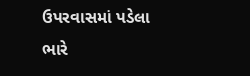ઉપરવાસમાં પડેલા ભારે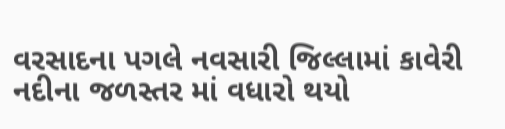વરસાદના પગલે નવસારી જિલ્લામાં કાવેરી નદીના જળસ્તર માં વધારો થયો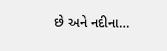છે અને નદીના…